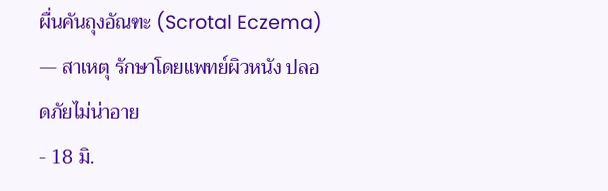ผื่นคันถุงอัณฑะ (Scrotal Eczema) — สาเหตุ รักษาโดยแพทย์ผิวหนัง ปลอดภัยไม่น่าอาย
- 18 มิ.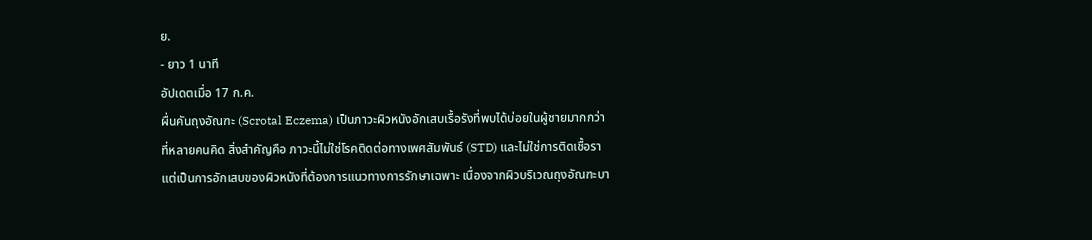ย.
- ยาว 1 นาที
อัปเดตเมื่อ 17 ก.ค.
ผื่นคันถุงอัณฑะ (Scrotal Eczema) เป็นภาวะผิวหนังอักเสบเรื้อรังที่พบได้บ่อยในผู้ชายมากกว่าที่หลายคนคิด สิ่งสำคัญคือ ภาวะนี้ไม่ใช่โรคติดต่อทางเพศสัมพันธ์ (STD) และไม่ใช่การติดเชื้อรา แต่เป็นการอักเสบของผิวหนังที่ต้องการแนวทางการรักษาเฉพาะ เนื่องจากผิวบริเวณถุงอัณฑะบา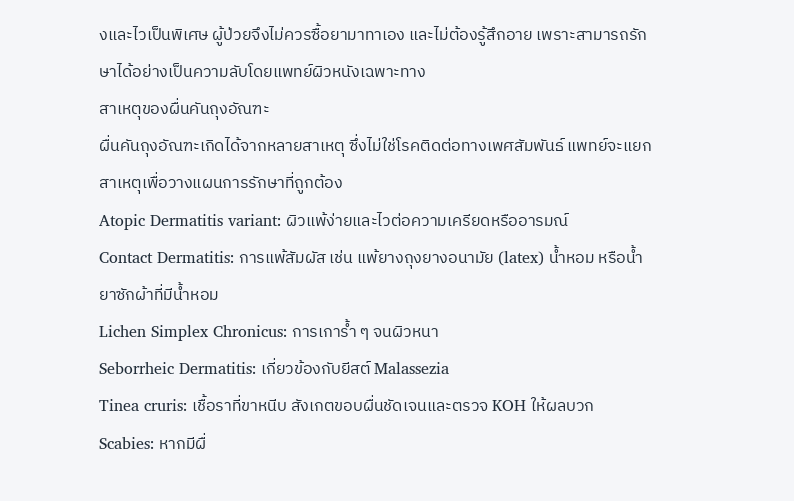งและไวเป็นพิเศษ ผู้ป่วยจึงไม่ควรซื้อยามาทาเอง และไม่ต้องรู้สึกอาย เพราะสามารถรักษาได้อย่างเป็นความลับโดยแพทย์ผิวหนังเฉพาะทาง
สาเหตุของผื่นคันถุงอัณฑะ
ผื่นคันถุงอัณฑะเกิดได้จากหลายสาเหตุ ซึ่งไม่ใช่โรคติดต่อทางเพศสัมพันธ์ แพทย์จะแยกสาเหตุเพื่อวางแผนการรักษาที่ถูกต้อง
Atopic Dermatitis variant: ผิวแพ้ง่ายและไวต่อความเครียดหรืออารมณ์
Contact Dermatitis: การแพ้สัมผัส เช่น แพ้ยางถุงยางอนามัย (latex) น้ำหอม หรือน้ำยาซักผ้าที่มีน้ำหอม
Lichen Simplex Chronicus: การเการ้ำ ๆ จนผิวหนา
Seborrheic Dermatitis: เกี่ยวข้องกับยีสต์ Malassezia
Tinea cruris: เชื้อราที่ขาหนีบ สังเกตขอบผื่นชัดเจนและตรวจ KOH ให้ผลบวก
Scabies: หากมีผื่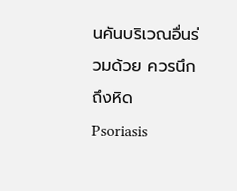นคันบริเวณอื่นร่วมด้วย ควรนึกถึงหิด
Psoriasis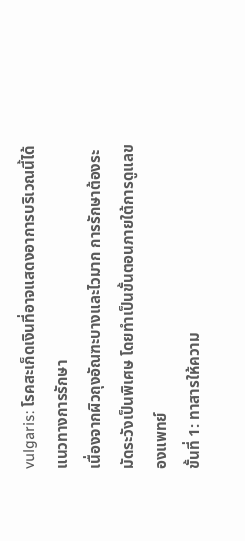vulgaris: โรคสะเก็ดเงินที่อาจแสดงอาการบริเวณนี้ได้
แนวทางการรักษา
เนื่องจากผิวถุงอัณฑะบางและไวมาก การรักษาต้องระมัดระวังเป็นพิเศษ โดยทำเป็นขั้นตอนภายใต้การดูแลของแพทย์
ขั้นที่ 1: ทาสารให้ความ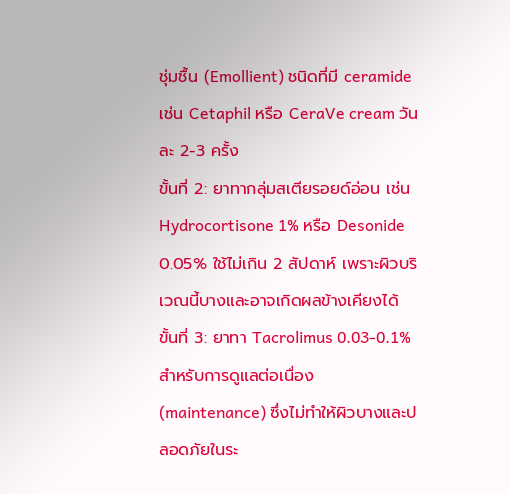ชุ่มชื้น (Emollient) ชนิดที่มี ceramide เช่น Cetaphil หรือ CeraVe cream วันละ 2-3 ครั้ง
ขั้นที่ 2: ยาทากลุ่มสเตียรอยด์อ่อน เช่น Hydrocortisone 1% หรือ Desonide 0.05% ใช้ไม่เกิน 2 สัปดาห์ เพราะผิวบริเวณนี้บางและอาจเกิดผลข้างเคียงได้
ขั้นที่ 3: ยาทา Tacrolimus 0.03-0.1% สำหรับการดูแลต่อเนื่อง (maintenance) ซึ่งไม่ทำให้ผิวบางและปลอดภัยในระ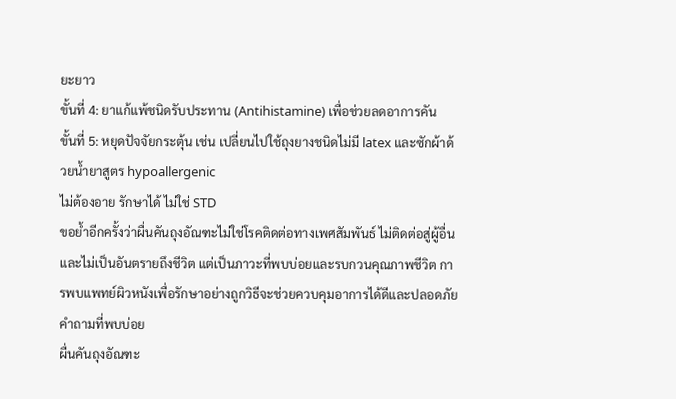ยะยาว
ขั้นที่ 4: ยาแก้แพ้ชนิดรับประทาน (Antihistamine) เพื่อช่วยลดอาการคัน
ขั้นที่ 5: หยุดปัจจัยกระตุ้น เช่น เปลี่ยนไปใช้ถุงยางชนิดไม่มี latex และซักผ้าด้วยน้ำยาสูตร hypoallergenic
ไม่ต้องอาย รักษาได้ ไม่ใช่ STD
ขอย้ำอีกครั้งว่าผื่นคันถุงอัณฑะไม่ใช่โรคติดต่อทางเพศสัมพันธ์ ไม่ติดต่อสู่ผู้อื่น และไม่เป็นอันตรายถึงชีวิต แต่เป็นภาวะที่พบบ่อยและรบกวนคุณภาพชีวิต การพบแพทย์ผิวหนังเพื่อรักษาอย่างถูกวิธีจะช่วยควบคุมอาการได้ดีและปลอดภัย
คำถามที่พบบ่อย
ผื่นคันถุงอัณฑะ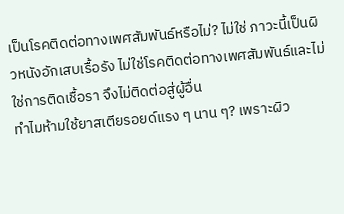เป็นโรคติดต่อทางเพศสัมพันธ์หรือไม่? ไม่ใช่ ภาวะนี้เป็นผิวหนังอักเสบเรื้อรัง ไม่ใช่โรคติดต่อทางเพศสัมพันธ์และไม่ใช่การติดเชื้อรา จึงไม่ติดต่อสู่ผู้อื่น
ทำไมห้ามใช้ยาสเตียรอยด์แรง ๆ นาน ๆ? เพราะผิว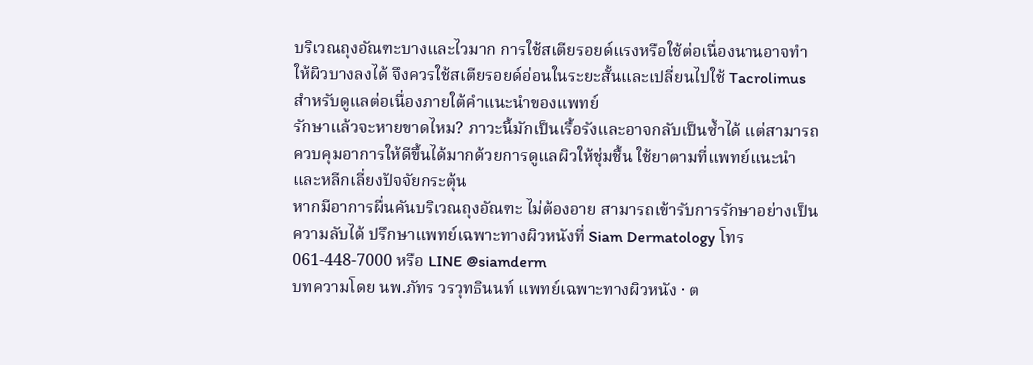บริเวณถุงอัณฑะบางและไวมาก การใช้สเตียรอยด์แรงหรือใช้ต่อเนื่องนานอาจทำให้ผิวบางลงได้ จึงควรใช้สเตียรอยด์อ่อนในระยะสั้นและเปลี่ยนไปใช้ Tacrolimus สำหรับดูแลต่อเนื่องภายใต้คำแนะนำของแพทย์
รักษาแล้วจะหายขาดไหม? ภาวะนี้มักเป็นเรื้อรังและอาจกลับเป็นซ้ำได้ แต่สามารถควบคุมอาการให้ดีขึ้นได้มากด้วยการดูแลผิวให้ชุ่มชื้น ใช้ยาตามที่แพทย์แนะนำ และหลีกเลี่ยงปัจจัยกระตุ้น
หากมีอาการผื่นคันบริเวณถุงอัณฑะ ไม่ต้องอาย สามารถเข้ารับการรักษาอย่างเป็นความลับได้ ปรึกษาแพทย์เฉพาะทางผิวหนังที่ Siam Dermatology โทร 061-448-7000 หรือ LINE @siamderm
บทความโดย นพ.ภัทร วรวุทธินนท์ แพทย์เฉพาะทางผิวหนัง · ต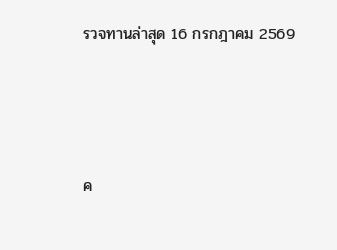รวจทานล่าสุด 16 กรกฎาคม 2569




ค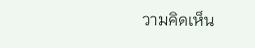วามคิดเห็น